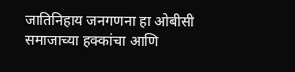जातिनिहाय जनगणना हा ओबीसी समाजाच्या हक्कांचा आणि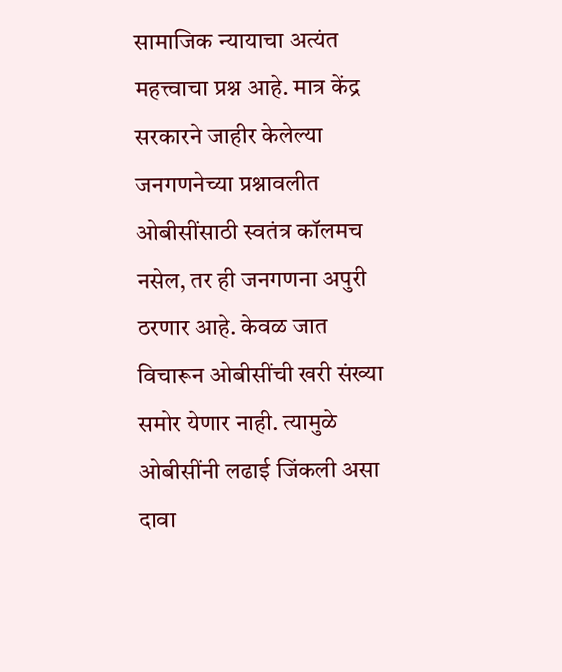सामाजिक न्यायाचा अत्यंत महत्त्वाचा प्रश्न आहे. मात्र केंद्र सरकारने जाहीर केलेल्या जनगणनेच्या प्रश्नावलीत ओबीसींसाठी स्वतंत्र कॉलमच नसेल, तर ही जनगणना अपुरी ठरणार आहे. केवळ जात विचारून ओबीसींची खरी संख्या समोर येणार नाही. त्यामुळे ओबीसींनी लढाई जिंकली असा दावा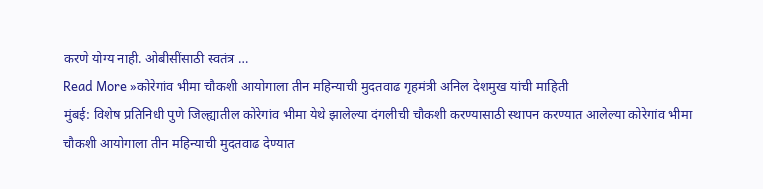करणे योग्य नाही. ओबीसींसाठी स्वतंत्र …
Read More »कोरेगांव भीमा चौकशी आयोगाला तीन महिन्याची मुदतवाढ गृहमंत्री अनिल देशमुख यांची माहिती
मुंबई: विशेष प्रतिनिधी पुणे जिल्ह्यातील कोरेगांव भीमा येथे झालेल्या दंगलीची चौकशी करण्यासाठी स्थापन करण्यात आलेल्या कोरेगांव भीमा चौकशी आयोगाला तीन महिन्याची मुदतवाढ देण्यात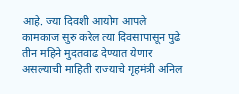आहे. ज्या दिवशी आयोग आपले कामकाज सुरु करेल त्या दिवसापासून पुढे तीन महिने मुदतवाढ देण्यात येणार असल्याची माहिती राज्याचे गृहमंत्री अनिल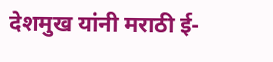देशमुख यांनी मराठी ई-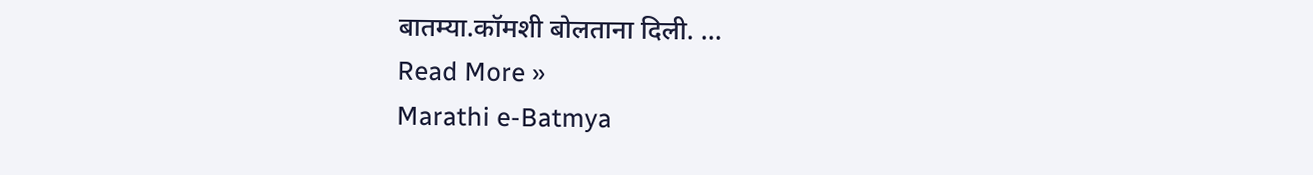बातम्या.कॉमशी बोलताना दिली. …
Read More »
Marathi e-Batmya